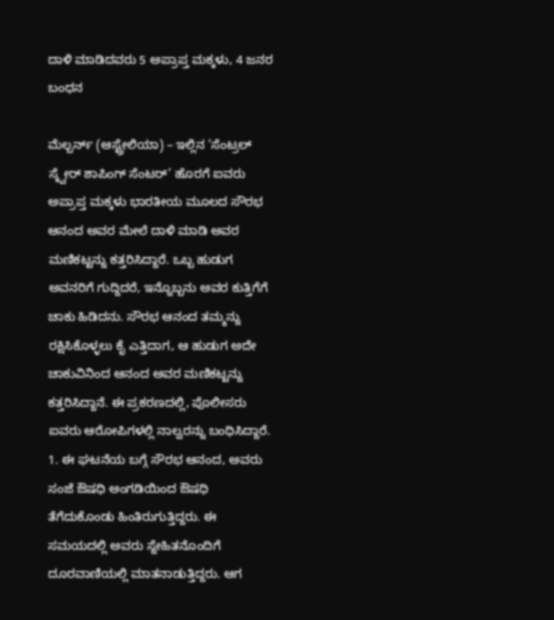ದಾಳಿ ಮಾಡಿದವರು 5 ಅಪ್ರಾಪ್ತ ಮಕ್ಕಳು, 4 ಜನರ ಬಂಧನ

ಮೆಲ್ಬರ್ನ್ (ಆಸ್ಟ್ರೇಲಿಯಾ) – ಇಲ್ಲಿನ ‘ಸೆಂಟ್ರಲ್ ಸ್ಕ್ವೇರ್ ಶಾಪಿಂಗ್ ಸೆಂಟರ್’ ಹೊರಗೆ ಐವರು ಅಪ್ರಾಪ್ತ ಮಕ್ಕಳು ಭಾರತೀಯ ಮೂಲದ ಸೌರಭ ಆನಂದ ಅವರ ಮೇಲೆ ದಾಳಿ ಮಾಡಿ ಅವರ ಮಣಿಕಟ್ಟನ್ನು ಕತ್ತರಿಸಿದ್ದಾರೆ. ಒಬ್ಬ ಹುಡುಗ ಅವನರಿಗೆ ಗುದ್ದಿದರೆ, ಇನ್ನೊಬ್ಬನು ಅವರ ಕುತ್ತಿಗೆಗೆ ಚಾಕು ಹಿಡಿದನು. ಸೌರಭ ಆನಂದ ತಮ್ಮನ್ನು ರಕ್ಷಿಸಿಕೊಳ್ಳಲು ಕೈ ಎತ್ತಿದಾಗ, ಆ ಹುಡುಗ ಅದೇ ಚಾಕುವಿನಿಂದ ಆನಂದ ಅವರ ಮಣಿಕಟ್ಟನ್ನು ಕತ್ತರಿಸಿದ್ದಾನೆ. ಈ ಪ್ರಕರಣದಲ್ಲಿ, ಪೊಲೀಸರು ಐವರು ಆರೋಪಿಗಳಲ್ಲಿ ನಾಲ್ವರನ್ನು ಬಂಧಿಸಿದ್ದಾರೆ.
1. ಈ ಘಟನೆಯ ಬಗ್ಗೆ ಸೌರಭ ಆನಂದ, ಅವರು ಸಂಜೆ ಔಷಧಿ ಅಂಗಡಿಯಿಂದ ಔಷಧಿ ತೆಗೆದುಕೊಂಡು ಹಿಂತಿರುಗುತ್ತಿದ್ದರು. ಈ ಸಮಯದಲ್ಲಿ ಅವರು ಸ್ನೇಹಿತನೊಂದಿಗೆ ದೂರವಾಣಿಯಲ್ಲಿ ಮಾತನಾಡುತ್ತಿದ್ದರು. ಆಗ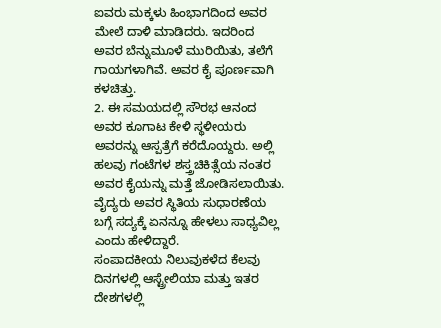ಐವರು ಮಕ್ಕಳು ಹಿಂಭಾಗದಿಂದ ಅವರ ಮೇಲೆ ದಾಳಿ ಮಾಡಿದರು. ಇದರಿಂದ ಅವರ ಬೆನ್ನುಮೂಳೆ ಮುರಿಯಿತು, ತಲೆಗೆ ಗಾಯಗಳಾಗಿವೆ. ಅವರ ಕೈ ಪೂರ್ಣವಾಗಿ ಕಳಚಿತ್ತು.
2. ಈ ಸಮಯದಲ್ಲಿ ಸೌರಭ ಆನಂದ ಅವರ ಕೂಗಾಟ ಕೇಳಿ ಸ್ಥಳೀಯರು ಅವರನ್ನು ಆಸ್ಪತ್ರೆಗೆ ಕರೆದೊಯ್ದರು. ಅಲ್ಲಿ ಹಲವು ಗಂಟೆಗಳ ಶಸ್ತ್ರಚಿಕಿತ್ಸೆಯ ನಂತರ ಅವರ ಕೈಯನ್ನು ಮತ್ತೆ ಜೋಡಿಸಲಾಯಿತು.
ವೈದ್ಯರು ಅವರ ಸ್ಥಿತಿಯ ಸುಧಾರಣೆಯ ಬಗ್ಗೆ ಸದ್ಯಕ್ಕೆ ಏನನ್ನೂ ಹೇಳಲು ಸಾಧ್ಯವಿಲ್ಲ ಎಂದು ಹೇಳಿದ್ದಾರೆ.
ಸಂಪಾದಕೀಯ ನಿಲುವುಕಳೆದ ಕೆಲವು ದಿನಗಳಲ್ಲಿ ಆಸ್ಟ್ರೇಲಿಯಾ ಮತ್ತು ಇತರ ದೇಶಗಳಲ್ಲಿ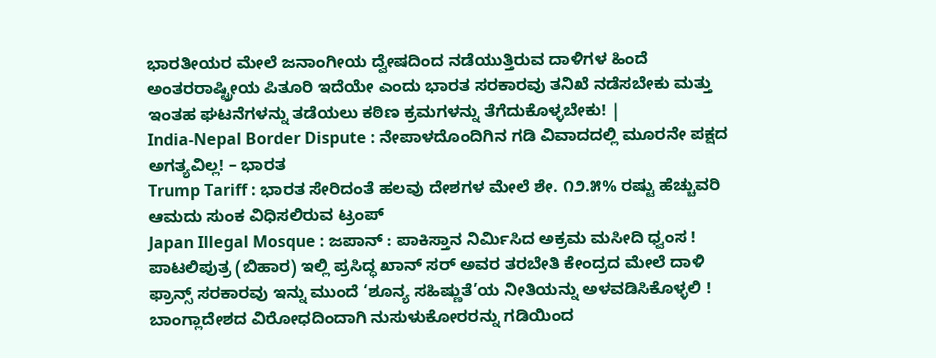ಭಾರತೀಯರ ಮೇಲೆ ಜನಾಂಗೀಯ ದ್ವೇಷದಿಂದ ನಡೆಯುತ್ತಿರುವ ದಾಳಿಗಳ ಹಿಂದೆ ಅಂತರರಾಷ್ಟ್ರೀಯ ಪಿತೂರಿ ಇದೆಯೇ ಎಂದು ಭಾರತ ಸರಕಾರವು ತನಿಖೆ ನಡೆಸಬೇಕು ಮತ್ತು ಇಂತಹ ಘಟನೆಗಳನ್ನು ತಡೆಯಲು ಕಠಿಣ ಕ್ರಮಗಳನ್ನು ತೆಗೆದುಕೊಳ್ಳಬೇಕು! |
India-Nepal Border Dispute : ನೇಪಾಳದೊಂದಿಗಿನ ಗಡಿ ವಿವಾದದಲ್ಲಿ ಮೂರನೇ ಪಕ್ಷದ ಅಗತ್ಯವಿಲ್ಲ! – ಭಾರತ
Trump Tariff : ಭಾರತ ಸೇರಿದಂತೆ ಹಲವು ದೇಶಗಳ ಮೇಲೆ ಶೇ. ೧೨.೫% ರಷ್ಟು ಹೆಚ್ಚುವರಿ ಆಮದು ಸುಂಕ ವಿಧಿಸಲಿರುವ ಟ್ರಂಪ್
Japan Illegal Mosque : ಜಪಾನ್ : ಪಾಕಿಸ್ತಾನ ನಿರ್ಮಿಸಿದ ಅಕ್ರಮ ಮಸೀದಿ ಧ್ವಂಸ !
ಪಾಟಲಿಪುತ್ರ (ಬಿಹಾರ) ಇಲ್ಲಿ ಪ್ರಸಿದ್ಧ ಖಾನ್ ಸರ್ ಅವರ ತರಬೇತಿ ಕೇಂದ್ರದ ಮೇಲೆ ದಾಳಿ
ಫ್ರಾನ್ಸ್ ಸರಕಾರವು ಇನ್ನು ಮುಂದೆ ‘ಶೂನ್ಯ ಸಹಿಷ್ಣುತೆ’ಯ ನೀತಿಯನ್ನು ಅಳವಡಿಸಿಕೊಳ್ಳಲಿ !
ಬಾಂಗ್ಲಾದೇಶದ ವಿರೋಧದಿಂದಾಗಿ ನುಸುಳುಕೋರರನ್ನು ಗಡಿಯಿಂದ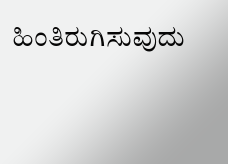ಹಿಂತಿರುಗಿಸುವುದು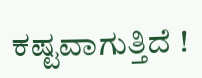ಕಷ್ಟವಾಗುತ್ತಿದೆ !